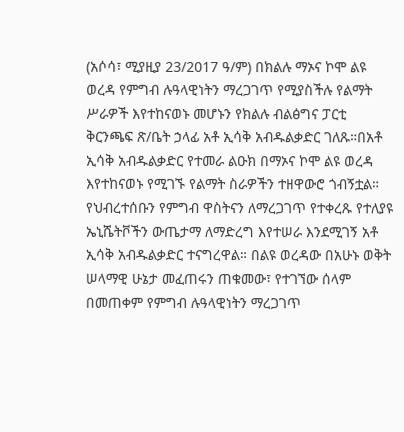(አሶሳ፣ ሚያዚያ 23/2017 ዓ/ም) በክልሉ ማኦና ኮሞ ልዩ ወረዳ የምግብ ሉዓላዊነትን ማረጋገጥ የሚያስችሉ የልማት ሥራዎች እየተከናወኑ መሆኑን የክልሉ ብልፅግና ፓርቲ ቅርንጫፍ ጽ/ቤት ኃላፊ አቶ ኢሳቅ አብዱልቃድር ገለጹ።በአቶ ኢሳቅ አብዱልቃድር የተመራ ልዑክ በማኦና ኮሞ ልዩ ወረዳ እየተከናወኑ የሚገኙ የልማት ስራዎችን ተዘዋውሮ ጎብኝቷል።
የህብረተሰቡን የምግብ ዋስትናን ለማረጋገጥ የተቀረጹ የተለያዩ ኤኒሼትቮችን ውጤታማ ለማድረግ እየተሠራ እንደሚገኝ አቶ ኢሳቅ አብዱልቃድር ተናግረዋል። በልዩ ወረዳው በአሁኑ ወቅት ሠላማዊ ሁኔታ መፈጠሩን ጠቁመው፣ የተገኘው ሰላም በመጠቀም የምግብ ሉዓላዊነትን ማረጋገጥ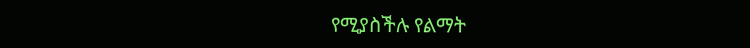የሚያስችሉ የልማት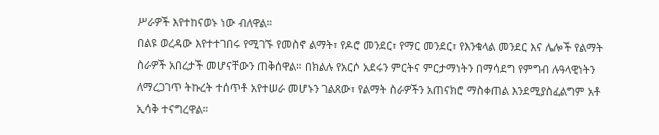ሥራዎች እየተከናወኑ ነው ብለዋል።
በልዩ ወረዳው እየተተገበሩ የሚገኙ የመስኖ ልማት፣ የዶሮ መንደር፣ የማር መንደር፣ የእንቁላል መንደር እና ሌሎች የልማት ስራዎች አበረታች መሆናቸውን ጠቅሰዋል። በክልሉ የአርሶ አደሩን ምርትና ምርታማነትን በማሳደግ የምግብ ሉዓላዊነትን ለማረጋገጥ ትኩረት ተሰጥቶ አየተሠራ መሆኑን ገልጸው፣ የልማት ስራዎችን አጠናክሮ ማስቀጠል እንደሚያስፈልግም አቶ ኢሳቅ ተናግረዋል።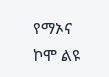የማኦና ኮሞ ልዩ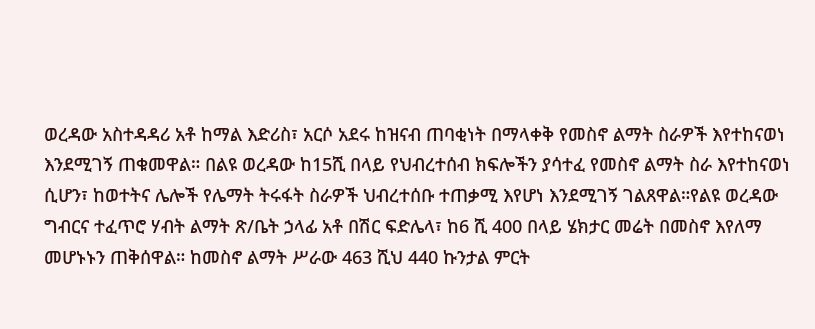ወረዳው አስተዳዳሪ አቶ ከማል እድሪስ፣ አርሶ አደሩ ከዝናብ ጠባቂነት በማላቀቅ የመስኖ ልማት ስራዎች እየተከናወነ እንደሚገኝ ጠቁመዋል። በልዩ ወረዳው ከ15ሺ በላይ የህብረተሰብ ክፍሎችን ያሳተፈ የመስኖ ልማት ስራ እየተከናወነ ሲሆን፣ ከወተትና ሌሎች የሌማት ትሩፋት ስራዎች ህብረተሰቡ ተጠቃሚ እየሆነ እንደሚገኝ ገልጸዋል።የልዩ ወረዳው ግብርና ተፈጥሮ ሃብት ልማት ጽ/ቤት ኃላፊ አቶ በሽር ፍድሌላ፣ ከ6 ሺ 400 በላይ ሄክታር መሬት በመስኖ እየለማ መሆኑኑን ጠቅሰዋል። ከመስኖ ልማት ሥራው 463 ሺህ 440 ኩንታል ምርት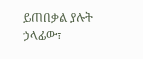ይጠበቃል ያሉት ኃላፊው፣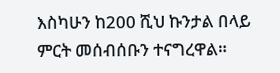እስካሁን ከ200 ሺህ ኩንታል በላይ ምርት መሰብሰቡን ተናግረዋል።